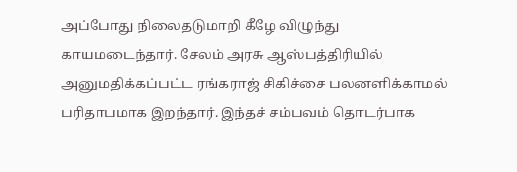அப்போது நிலைதடுமாறி கீழே விழுந்து காயமடைந்தார். சேலம் அரசு ஆஸ்பத்திரியில் அனுமதிக்கப்பட்ட ரங்கராஜ் சிகிச்சை பலனளிக்காமல் பரிதாபமாக இறந்தார். இந்தச் சம்பவம் தொடர்பாக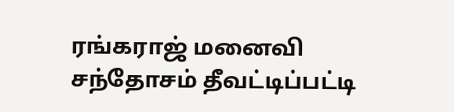ரங்கராஜ் மனைவி சந்தோசம் தீவட்டிப்பட்டி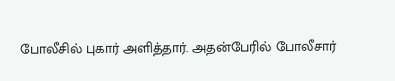போலீசில் புகார் அளித்தார். அதன்பேரில் போலீசார்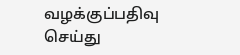வழக்குப்பதிவு செய்து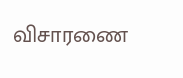விசாரணை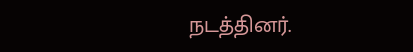நடத்தினர்.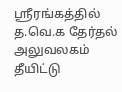ஸ்ரீரங்கத்தில் த.வெ.க தேர்தல் அலுவலகம் தீயிட்டு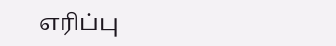எரிப்பு